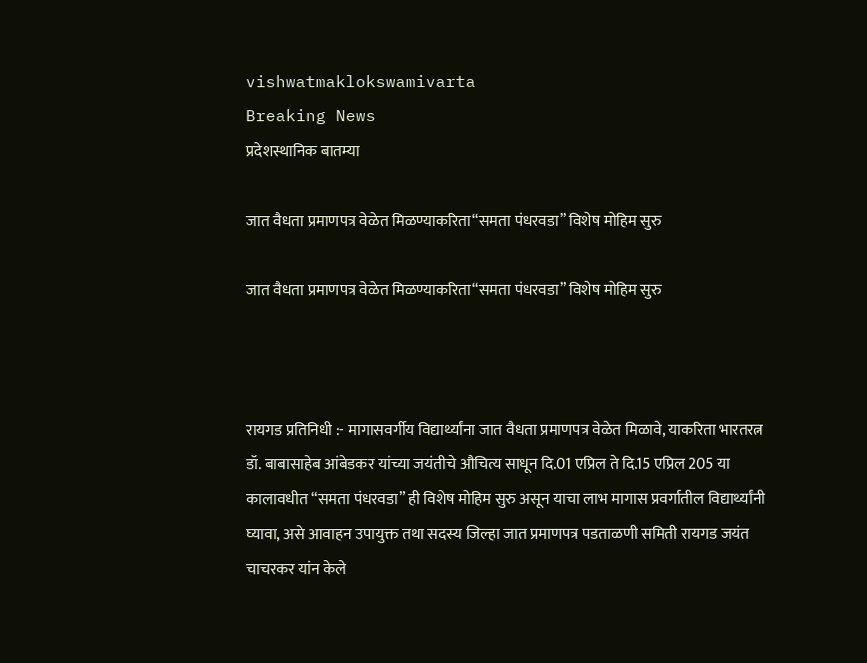vishwatmaklokswamivarta
Breaking News
प्रदेशस्थानिक बातम्या

जात वैधता प्रमाणपत्र वेळेत मिळण्याकरिता“समता पंधरवडा” विशेष मोहिम सुरु

जात वैधता प्रमाणपत्र वेळेत मिळण्याकरिता“समता पंधरवडा” विशेष मोहिम सुरु



रायगड प्रतिनिधी :- मागासवर्गीय विद्यार्थ्यांना जात वैधता प्रमाणपत्र वेळेत मिळावे, याकरिता भारतरत्न डॉ. बाबासाहेब आंबेडकर यांच्या जयंतीचे औचित्य साधून दि.01 एप्रिल ते दि.15 एप्रिल 205 या कालावधीत “समता पंधरवडा” ही विशेष मोहिम सुरु असून याचा लाभ मागास प्रवर्गातील विद्यार्थ्यांनी घ्यावा, असे आवाहन उपायुक्त तथा सदस्य जिल्हा जात प्रमाणपत्र पडताळणी समिती रायगड जयंत चाचरकर यांन केले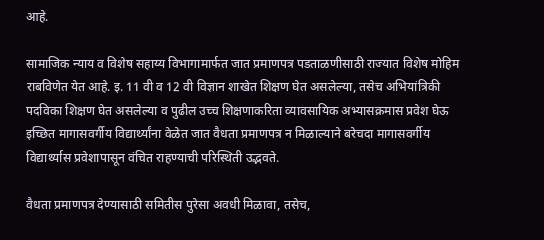आहे.

सामाजिक न्याय व विशेष सहाय्य विभागामार्फत जात प्रमाणपत्र पडताळणीसाठी राज्यात विशेष मोहिम राबविणेत येत आहे. इ. 11 वी व 12 वी विज्ञान शाखेत शिक्षण घेत असलेल्या, तसेच अभियांत्रिकी पदविका शिक्षण घेत असलेल्या व पुढील उच्च शिक्षणाकरिता व्यावसायिक अभ्यासक्रमास प्रवेश घेऊ इच्छित मागासवर्गीय विद्यार्थ्यांना वेळेत जात वैधता प्रमाणपत्र न मिळाल्याने बरेचदा मागासवर्गीय विद्यार्थ्यास प्रवेशापासून वंचित राहण्याची परिस्थिती उद्भवते.

वैधता प्रमाणपत्र देण्यासाठी समितीस पुरेसा अवधी मिळावा, तसेच,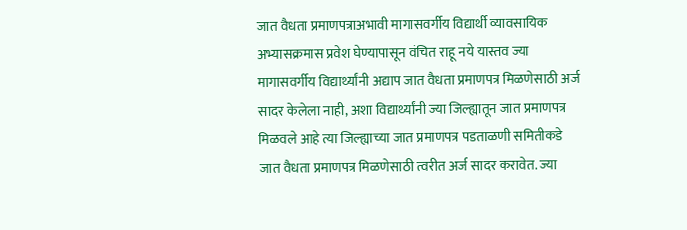जात वैधता प्रमाणपत्राअभावी मागासवर्गीय विद्यार्थी व्यावसायिक अभ्यासक्रमास प्रवेश घेण्यापासून वंचित राहू नये यास्तव ज्या मागासवर्गीय विद्यार्थ्यांनी अद्याप जात वैधता प्रमाणपत्र मिळणेसाठी अर्ज सादर केलेला नाही, अशा विद्यार्थ्यांनी ज्या जिल्ह्यातून जात प्रमाणपत्र मिळवले आहे त्या जिल्ह्याच्या जात प्रमाणपत्र पडताळणी समितीकडे जात वैधता प्रमाणपत्र मिळणेसाठी त्वरीत अर्ज सादर करावेत. ज्या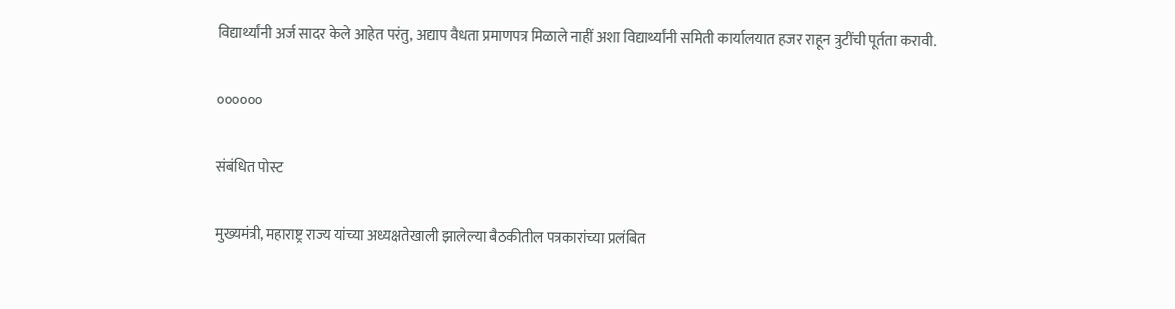विद्यार्थ्यांनी अर्ज सादर केले आहेत परंतु, अद्याप वैधता प्रमाणपत्र मिळाले नाहीं अशा विद्यार्थ्यांनी समिती कार्यालयात हजर राहून त्रुटींची पूर्तता करावी.

००००००

संबंधित पोस्ट

मुख्यमंत्री, महाराष्ट्र राज्य यांच्या अध्यक्षतेखाली झालेल्या बैठकीतील पत्रकारांच्या प्रलंबित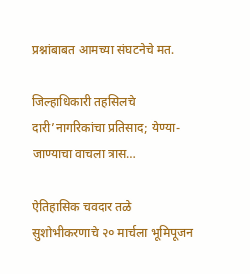प्रश्नांबाबत आमच्या संघटनेचे मत.

जिल्हाधिकारी तहसिलचे दारी’नागरिकांचा प्रतिसाद; येण्या-जाण्याचा वाचला त्रास…

ऐतिहासिक चवदार तळे सुशोभीकरणाचे २० मार्चला भूमिपूजन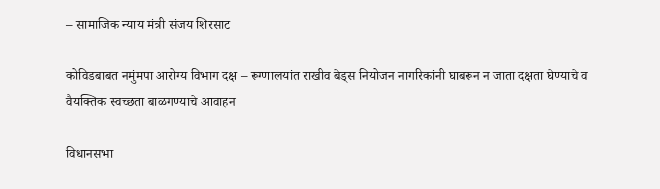– सामाजिक न्याय मंत्री संजय शिरसाट

कोविडबाबत नमुंमपा आरोग्य विभाग दक्ष – रूग्णालयांत राखीव बेड्स नियोजन नागरिकांनी घाबरून न जाता दक्षता घेण्याचे व वैयक्तिक स्वच्छता बाळगण्याचे आवाहन

विधानसभा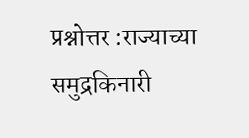प्रश्नोत्तर :राज्याच्या समुद्रकिनारी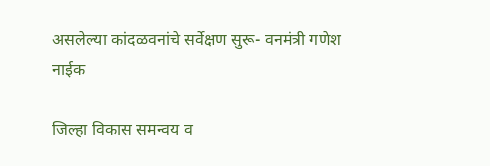असलेल्या कांदळवनांचे सर्वेक्षण सुरू- वनमंत्री गणेश नाईक

जिल्हा विकास समन्वय व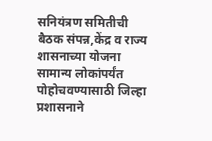सनियंत्रण समितीची बैठक संपन्न,केंद्र व राज्य शासनाच्या योजना सामान्य लोकांपर्यंत पोहोचवण्यासाठी जिल्हा प्रशासनाने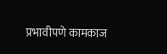प्रभावीपणे कामकाज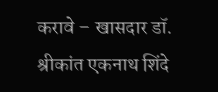करावे – खासदार डॉ. श्रीकांत एकनाथ शिंदे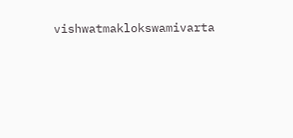vishwatmaklokswamivarta